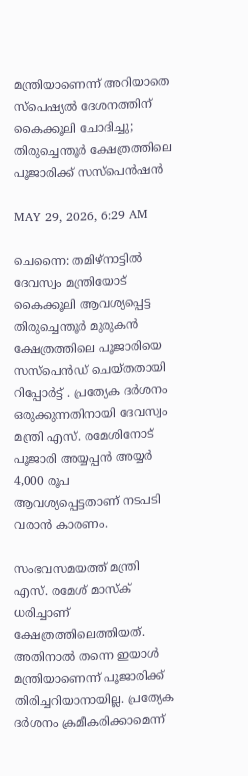മന്ത്രിയാണെന്ന് അറിയാതെ സ്പെഷ്യൽ ദേശനത്തിന് കൈക്കൂലി ചോദിച്ചു; തിരുച്ചെന്തൂർ ക്ഷേത്രത്തിലെ പൂജാരിക്ക് സസ്പെൻഷൻ

MAY 29, 2026, 6:29 AM

ചെന്നൈ: തമിഴ്നാട്ടിൽ ദേവസ്വം മന്ത്രിയോട് കൈക്കൂലി ആവശ്യപ്പെട്ട തിരുച്ചെന്തൂർ മുരുകൻ ക്ഷേത്രത്തിലെ പൂജാരിയെ സസ്പെൻഡ് ചെയ്തതായി റിപ്പോർട്ട് . പ്രത്യേക ദർശനം ഒരുക്കുന്നതിനായി ദേവസ്വം മന്ത്രി എസ്. രമേശിനോട് പൂജാരി അയ്യപ്പൻ അയ്യർ 4,000 രൂപ ആവശ്യപ്പെട്ടതാണ് നടപടി വരാൻ കാരണം.

സംഭവസമയത്ത് മന്ത്രി എസ്. രമേശ് മാസ്ക് ധരിച്ചാണ് ക്ഷേത്രത്തിലെത്തിയത്. അതിനാൽ തന്നെ ഇയാൾ മന്ത്രിയാണെന്ന് പൂജാരിക്ക് തിരിച്ചറിയാനായില്ല. പ്രത്യേക ദർശനം ക്രമീകരിക്കാമെന്ന്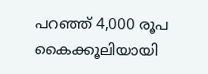പറഞ്ഞ് 4,000 രൂപ കൈക്കൂലിയായി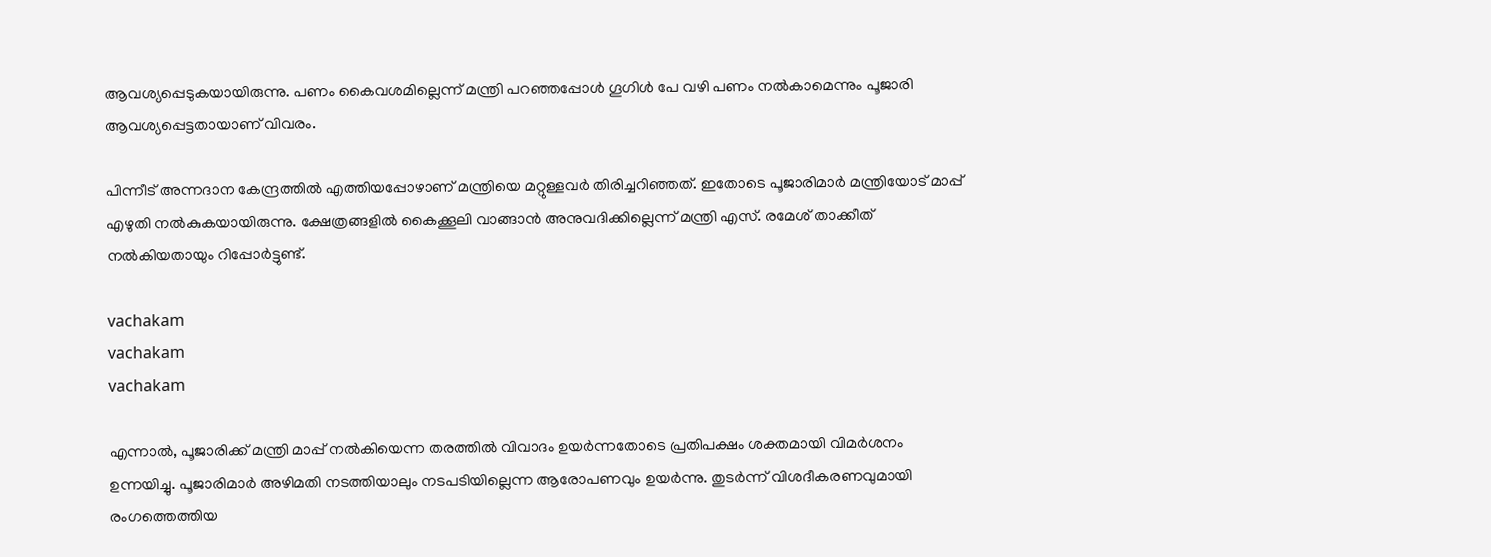ആവശ്യപ്പെടുകയായിരുന്നു. പണം കൈവശമില്ലെന്ന് മന്ത്രി പറഞ്ഞപ്പോൾ ഗൂഗിൾ പേ വഴി പണം നൽകാമെന്നും പൂജാരി ആവശ്യപ്പെട്ടതായാണ് വിവരം.

പിന്നീട് അന്നദാന കേന്ദ്രത്തിൽ എത്തിയപ്പോഴാണ് മന്ത്രിയെ മറ്റുള്ളവർ തിരിച്ചറിഞ്ഞത്. ഇതോടെ പൂജാരിമാർ മന്ത്രിയോട് മാപ്പ് എഴുതി നൽകുകയായിരുന്നു. ക്ഷേത്രങ്ങളിൽ കൈക്കൂലി വാങ്ങാൻ അനുവദിക്കില്ലെന്ന് മന്ത്രി എസ്. രമേശ് താക്കീത് നൽകിയതായും റിപ്പോർട്ടുണ്ട്.

vachakam
vachakam
vachakam

എന്നാൽ, പൂജാരിക്ക് മന്ത്രി മാപ്പ് നൽകിയെന്ന തരത്തിൽ വിവാദം ഉയർന്നതോടെ പ്രതിപക്ഷം ശക്തമായി വിമർശനം ഉന്നയിച്ചു. പൂജാരിമാർ അഴിമതി നടത്തിയാലും നടപടിയില്ലെന്ന ആരോപണവും ഉയർന്നു. തുടർന്ന് വിശദീകരണവുമായി രംഗത്തെത്തിയ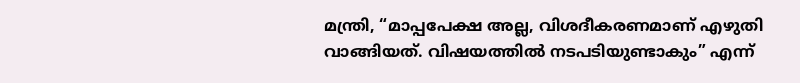മന്ത്രി, “മാപ്പപേക്ഷ അല്ല, വിശദീകരണമാണ് എഴുതി വാങ്ങിയത്. വിഷയത്തിൽ നടപടിയുണ്ടാകും” എന്ന്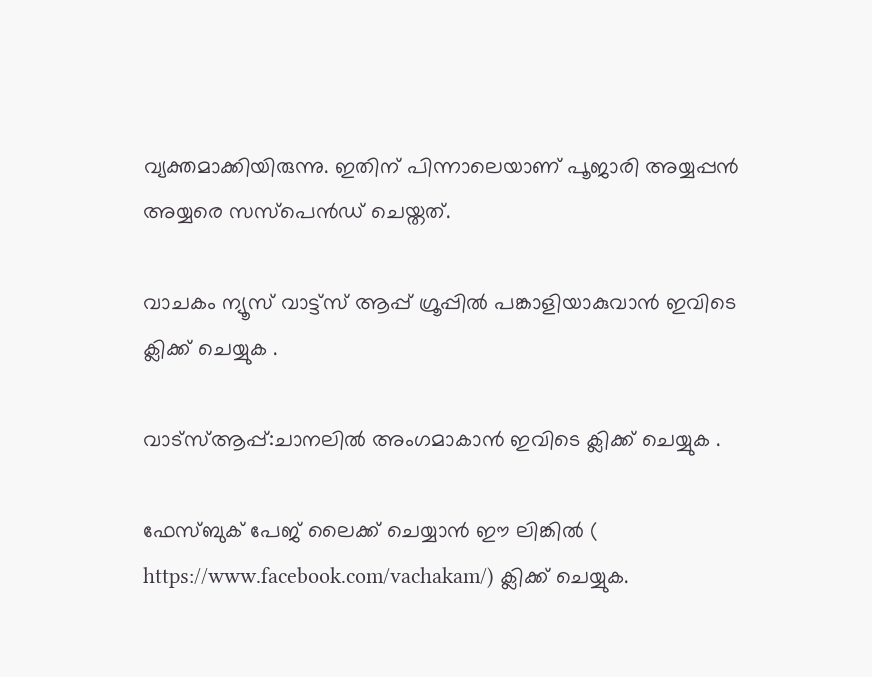വ്യക്തമാക്കിയിരുന്നു. ഇതിന് പിന്നാലെയാണ് പൂജാരി അയ്യപ്പൻ അയ്യരെ സസ്പെൻഡ് ചെയ്തത്.

വാചകം ന്യൂസ് വാട്ട്സ് ആപ്പ് ഗ്രൂപ്പിൽ പങ്കാളിയാകുവാൻ ഇവിടെ ക്ലിക്ക് ചെയ്യുക .

വാട്സ്ആപ്പ്:ചാനലിൽ അംഗമാകാൻ ഇവിടെ ക്ലിക്ക് ചെയ്യുക .

ഫേസ്ബുക് പേജ് ലൈക്ക് ചെയ്യാൻ ഈ ലിങ്കിൽ (
https://www.facebook.com/vachakam/) ക്ലിക്ക് ചെയ്യുക.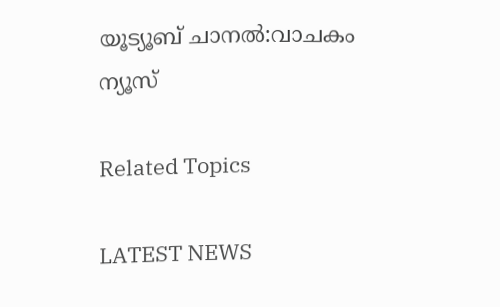യൂട്യൂബ് ചാനൽ:വാചകം ന്യൂസ്

Related Topics

LATEST NEWS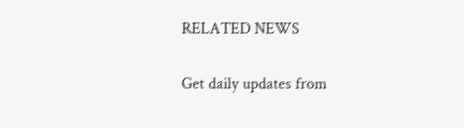RELATED NEWS

Get daily updates from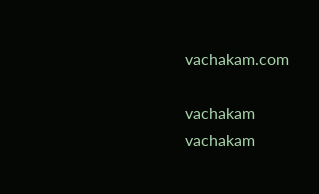vachakam.com

vachakam
vachakam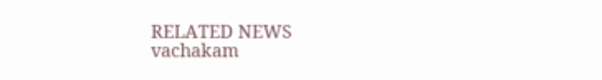RELATED NEWS
vachakam